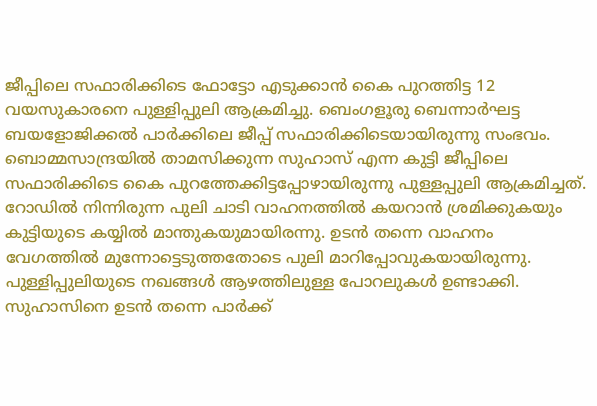ജീപ്പിലെ സഫാരിക്കിടെ ഫോട്ടോ എടുക്കാൻ കൈ പുറത്തിട്ട 12 വയസുകാരനെ പുള്ളിപ്പുലി ആക്രമിച്ചു. ബെംഗളൂരു ബെന്നാർഘട്ട ബയളോജിക്കൽ പാർക്കിലെ ജീപ്പ് സഫാരിക്കിടെയായിരുന്നു സംഭവം. ബൊമ്മസാന്ദ്രയിൽ താമസിക്കുന്ന സുഹാസ് എന്ന കുട്ടി ജീപ്പിലെ സഫാരിക്കിടെ കൈ പുറത്തേക്കിട്ടപ്പോഴായിരുന്നു പുള്ളപ്പുലി ആക്രമിച്ചത്. റോഡിൽ നിന്നിരുന്ന പുലി ചാടി വാഹനത്തിൽ കയറാൻ ശ്രമിക്കുകയും കുട്ടിയുടെ കയ്യിൽ മാന്തുകയുമായിരന്നു. ഉടൻ തന്നെ വാഹനം വേഗത്തിൽ മുന്നോട്ടെടുത്തതോടെ പുലി മാറിപ്പോവുകയായിരുന്നു.
പുള്ളിപ്പുലിയുടെ നഖങ്ങൾ ആഴത്തിലുള്ള പോറലുകൾ ഉണ്ടാക്കി. സുഹാസിനെ ഉടൻ തന്നെ പാർക്ക്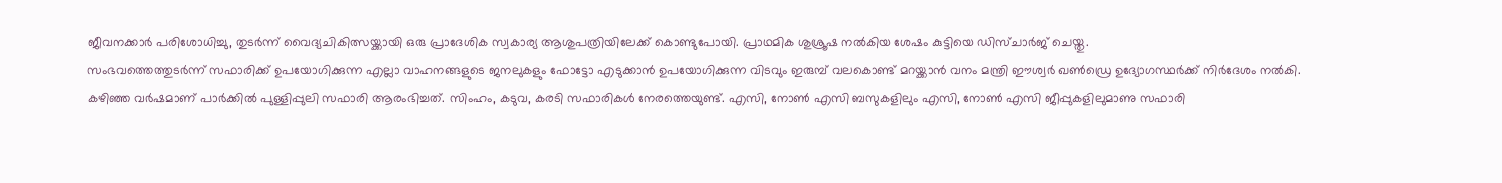ജീവനക്കാർ പരിശോധിച്ചു, തുടർന്ന് വൈദ്യചികിത്സയ്ക്കായി ഒരു പ്രാദേശിക സ്വകാര്യ ആശുപത്രിയിലേക്ക് കൊണ്ടുപോയി. പ്രാഥമിക ശുശ്രൂഷ നൽകിയ ശേഷം കുട്ടിയെ ഡിസ്ചാർജ് ചെയ്തു.
സംഭവത്തെത്തുടർന്ന് സഫാരിക്ക് ഉപയോഗിക്കുന്ന എല്ലാ വാഹനങ്ങളുടെ ജനലുകളും ഫോട്ടോ എടുക്കാൻ ഉപയോഗിക്കുന്ന വിടവും ഇരുമ്പ് വലകൊണ്ട് മറയ്ക്കാൻ വനം മന്ത്രി ഈശ്വർ ഖൺഡ്രെ ഉദ്യോഗസ്ഥർക്ക് നിർദേശം നൽകി. കഴിഞ്ഞ വർഷമാണ് പാർക്കിൽ പുള്ളിപ്പുലി സഫാരി ആരംഭിച്ചത്. സിംഹം, കടുവ, കരടി സഫാരികൾ നേരത്തെയുണ്ട്. എസി, നോൺ എസി ബസുകളിലും എസി, നോൺ എസി ജീപ്പുകളിലുമാണു സഫാരി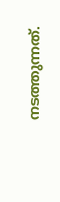നടത്തുന്നത്.